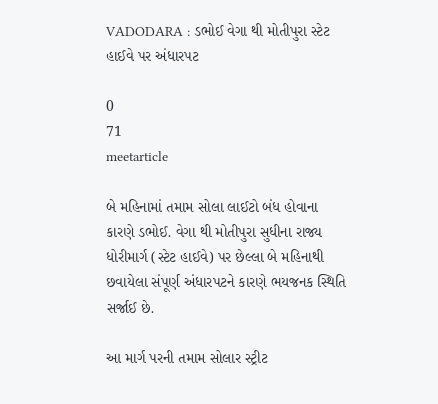VADODARA : ડભોઈ વેગા થી મોતીપુરા સ્ટેટ હાઈવે પર અંધારપટ

0
71
meetarticle

બે મહિનામાં તમામ સોલા લાઈટો બંધ હોવાના કારણે ડભોઈ. વેગા થી મોતીપુરા સુધીના રાજ્ય ધોરીમાર્ગ (સ્ટેટ હાઈવે) પર છેલ્લા બે મહિનાથી છવાયેલા સંપૂર્ણ અંધારપટને કારણે ભયજનક સ્થિતિ સર્જાઈ છે.

આ માર્ગ પરની તમામ સોલાર સ્ટ્રીટ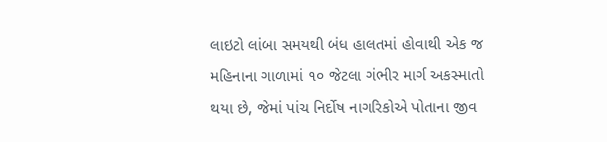લાઇટો લાંબા સમયથી બંધ હાલતમાં હોવાથી એક જ મહિનાના ગાળામાં ૧૦ જેટલા ગંભીર માર્ગ અકસ્માતો થયા છે, જેમાં પાંચ નિર્દોષ નાગરિકોએ પોતાના જીવ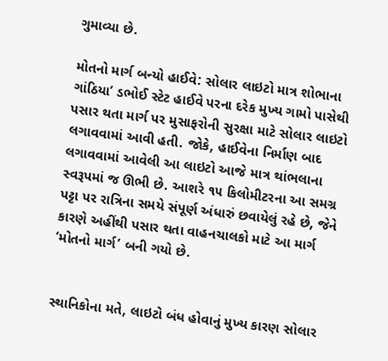ગુમાવ્યા છે.

મોતનો માર્ગ બન્યો હાઈવે: સોલાર લાઇટો માત્ર શોભાના ગાંઠિયા’ ડભોઈ સ્ટેટ હાઈવે પરના દરેક મુખ્ય ગામો પાસેથી પસાર થતા માર્ગ પર મુસાફરોની સુરક્ષા માટે સોલાર લાઇટો લગાવવામાં આવી હતી. જોકે, હાઈવેના નિર્માણ બાદ લગાવવામાં આવેલી આ લાઇટો આજે માત્ર થાંભલાના સ્વરૂપમાં જ ઊભી છે. આશરે ૧૫ કિલોમીટરના આ સમગ્ર પટ્ટા પર રાત્રિના સમયે સંપૂર્ણ અંધારું છવાયેલું રહે છે, જેને કારણે અહીંથી પસાર થતા વાહનચાલકો માટે આ માર્ગ ‘મોતનો માર્ગ’ બની ગયો છે.


સ્થાનિકોના મતે, લાઇટો બંધ હોવાનું મુખ્ય કારણ સોલાર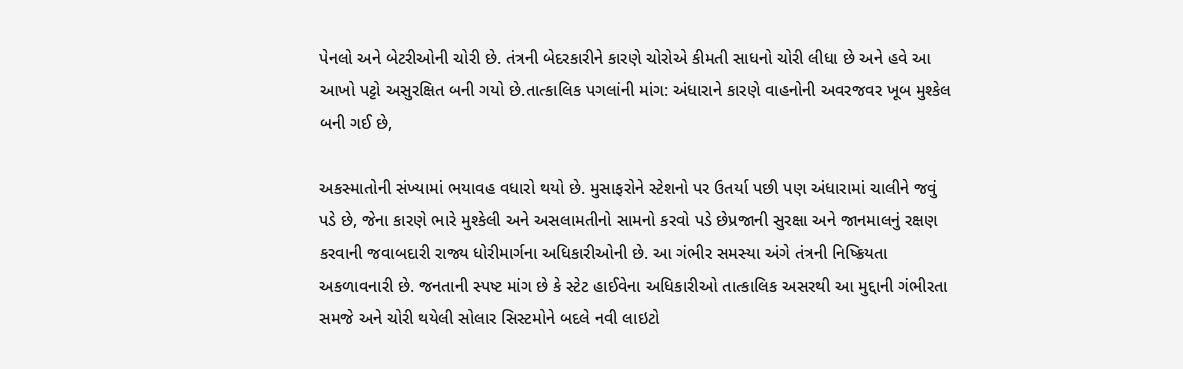પેનલો અને બેટરીઓની ચોરી છે. તંત્રની બેદરકારીને કારણે ચોરોએ કીમતી સાધનો ચોરી લીધા છે અને હવે આ આખો પટ્ટો અસુરક્ષિત બની ગયો છે.તાત્કાલિક પગલાંની માંગ: અંધારાને કારણે વાહનોની અવરજવર ખૂબ મુશ્કેલ બની ગઈ છે,

અકસ્માતોની સંખ્યામાં ભયાવહ વધારો થયો છે. મુસાફરોને સ્ટેશનો પર ઉતર્યા પછી પણ અંધારામાં ચાલીને જવું પડે છે, જેના કારણે ભારે મુશ્કેલી અને અસલામતીનો સામનો કરવો પડે છેપ્રજાની સુરક્ષા અને જાનમાલનું રક્ષણ કરવાની જવાબદારી રાજ્ય ધોરીમાર્ગના અધિકારીઓની છે. આ ગંભીર સમસ્યા અંગે તંત્રની નિષ્ક્રિયતા અકળાવનારી છે. જનતાની સ્પષ્ટ માંગ છે કે સ્ટેટ હાઈવેના અધિકારીઓ તાત્કાલિક અસરથી આ મુદ્દાની ગંભીરતા સમજે અને ચોરી થયેલી સોલાર સિસ્ટમોને બદલે નવી લાઇટો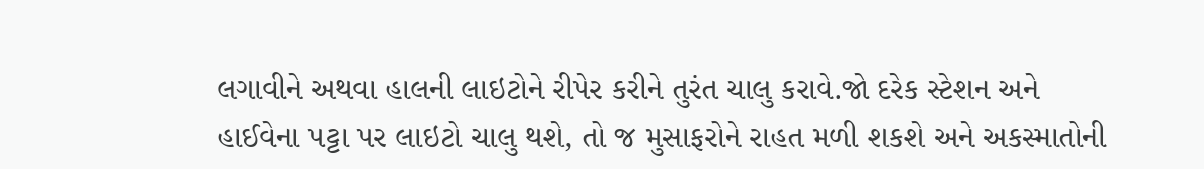લગાવીને અથવા હાલની લાઇટોને રીપેર કરીને તુરંત ચાલુ કરાવે.જો દરેક સ્ટેશન અને હાઈવેના પટ્ટા પર લાઇટો ચાલુ થશે, તો જ મુસાફરોને રાહત મળી શકશે અને અકસ્માતોની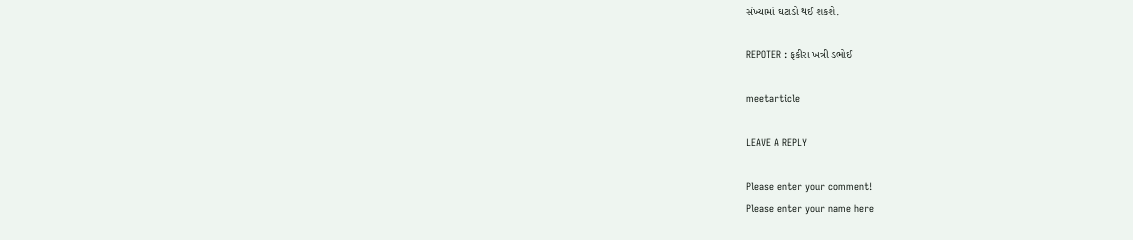સંખ્યામાં ઘટાડો થઈ શકશે.

REPOTER : ફકીરા ખત્રી ડભોઈ

meetarticle

LEAVE A REPLY

Please enter your comment!
Please enter your name here